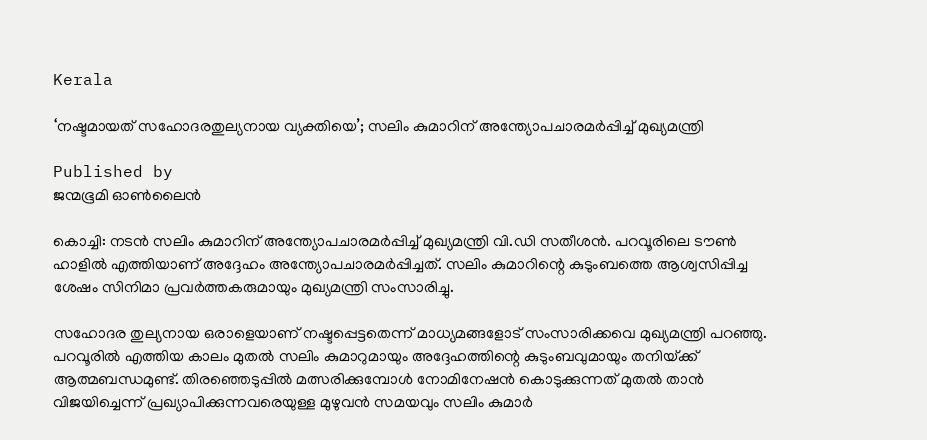Kerala

‘നഷ്ടമായത് സഹോദരതുല്യനായ വ്യക്തിയെ’; സലിം കുമാറിന് അന്ത്യോപചാരമ‌ർപ്പിച്ച് മുഖ്യമന്ത്രി

Published by
ജന്മഭൂമി ഓണ്‍ലൈന്‍

കൊച്ചി: നടൻ സലിം കുമാറിന് അന്ത്യോപചാരമ‌ർപ്പിച്ച് മുഖ്യമന്ത്രി വി.ഡി സതീശൻ. പറവൂരിലെ ടൗൺ ഹാളിൽ എത്തിയാണ് അദ്ദേഹം അന്ത്യോപചാരമർപ്പിച്ചത്. സലിം കുമാറിന്റെ കുടുംബത്തെ ആശ്വസിപ്പിച്ച ശേഷം സിനിമാ പ്രവ‌ർത്തകരുമായും മുഖ്യമന്ത്രി സംസാരിച്ചു.

സഹോദര തുല്യനായ ഒരാളെയാണ് നഷ്ടപ്പെട്ടതെന്ന് മാധ്യമങ്ങളോട് സംസാരിക്കവെ മുഖ്യമന്ത്രി പറഞ്ഞു. പറവൂരിൽ എത്തിയ കാലം മുതൽ സലിം കുമാറുമായും അദ്ദേഹത്തിന്റെ കുടുംബവുമായും തനിയ്‌ക്ക് ആത്മബന്ധമുണ്ട്. തിരഞ്ഞെടുപ്പിൽ മത്സരിക്കുമ്പോൾ നോമിനേഷൻ കൊടുക്കുന്നത് മുതൽ താൻ വിജയിച്ചെന്ന് പ്രഖ്യാപിക്കുന്നവരെയുള്ള മുഴുവൻ സമയവും സലിം കുമാർ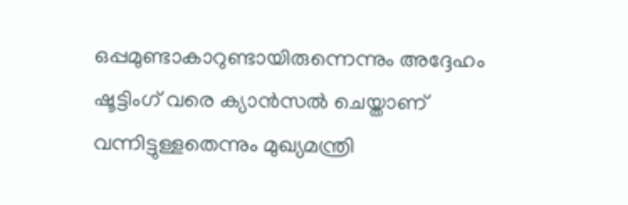ഒപ്പമുണ്ടാകാറുണ്ടായിരുന്നെന്നും അദ്ദേഹം ഷൂട്ടിംഗ് വരെ ക്യാൻസൽ ചെയ്താണ് വന്നിട്ടുള്ളതെന്നും മുഖ്യമന്ത്രി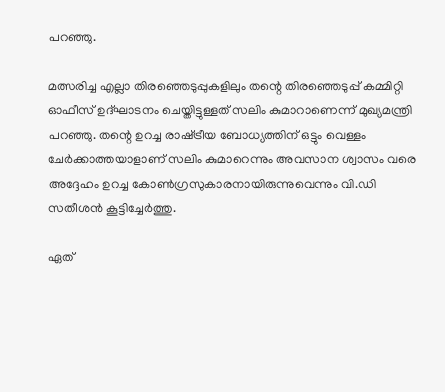പറഞ്ഞു.

മത്സരിച്ച എല്ലാ തിരഞ്ഞെടുപ്പുകളിലും തന്റെ തിരഞ്ഞെടുപ്പ് കമ്മിറ്റി ഓഫീസ് ഉദ്ഘാടനം ചെയ്തിട്ടുള്ളത് സലിം കുമാറാണെന്ന് മുഖ്യമന്ത്രി പറഞ്ഞു. തന്റെ ഉറച്ച രാഷ്‌ട്രീയ ബോധ്യത്തിന് ഒട്ടും വെള്ളം ചേർക്കാത്തയാളാണ് സലിം കുമാറെന്നും അവസാന ശ്വാസം വരെ അദ്ദേഹം ഉറച്ച കോൺഗ്രസുകാരനായിരുന്നുവെന്നും വി.ഡി സതീശൻ കൂട്ടിച്ചേർത്തു.

ഏത്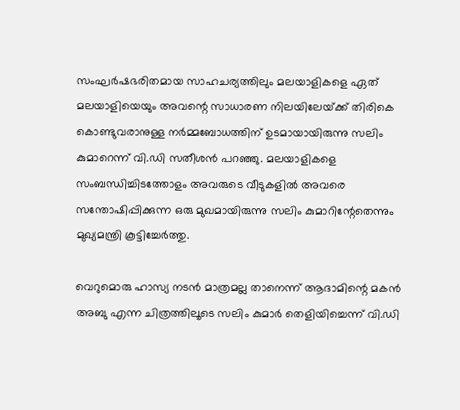സംഘർഷഭരിതമായ സാഹചര്യത്തിലും മലയാളികളെ ഏത് മലയാളിയെയും അവന്റെ സാധാരണ നിലയിലേയ്‌ക്ക് തിരികെ കൊണ്ടുവരാനുള്ള ന‌ർമ്മബോധത്തിന് ഉടമായായിരുന്നു സലിം കുമാറെന്ന് വി.ഡി സതീശൻ പറഞ്ഞു. മലയാളികളെ സംബന്ധിച്ചിടത്തോളം അവരുടെ വീടുകളിൽ അവരെ സന്തോഷിപ്പിക്കുന്ന ഒരു മുഖമായിരുന്നു സലിം കുമാറിന്റേതെന്നും മുഖ്യമന്ത്രി കൂട്ടിച്ചേർത്തു.

വെറുമൊരു ഹാസ്യ നടൻ മാത്രമല്ല താനെന്ന് ആദാമിന്റെ മകൻ അബു എന്ന ചിത്രത്തിലൂടെ സലിം കുമാർ തെളിയിച്ചെന്ന് വി.ഡി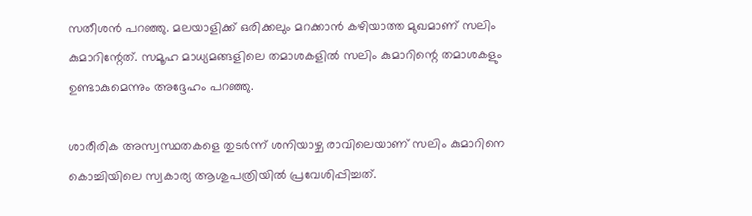സതീശൻ പറഞ്ഞു. മലയാളിക്ക് ഒരിക്കലും മറക്കാൻ കഴിയാത്ത മുഖമാണ് സലിം കുമാറിന്റേത്. സമൂഹ മാധ്യമങ്ങളിലെ തമാശകളിൽ സലിം കുമാറിന്റെ തമാശകളും ഉണ്ടാകുമെന്നും അദ്ദേഹം പറഞ്ഞു.

ശാരീരിക അസ്വസ്ഥതകളെ തുട‌ർന്ന് ശനിയാഴ്ച രാവിലെയാണ് സലിം കുമാറിനെ കൊച്ചിയിലെ സ്വകാര്യ ആശുപത്രിയിൽ പ്രവേശിപ്പിച്ചത്.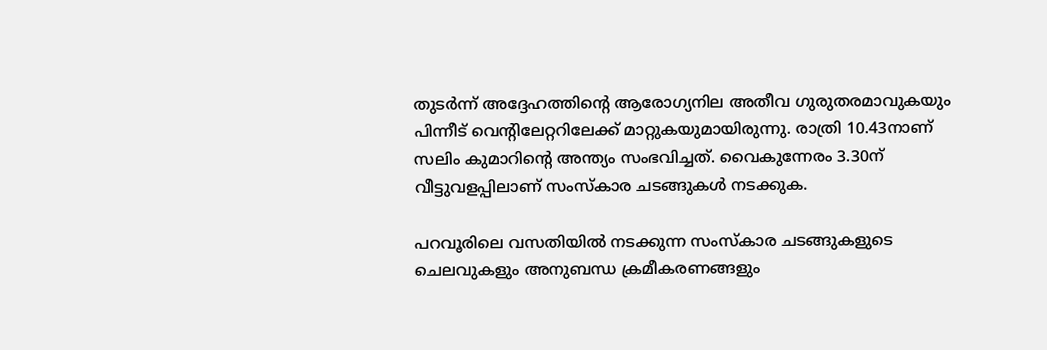തുട‌ർന്ന് അദ്ദേഹത്തിന്റെ ആരോഗ്യനില അതീവ ഗുരുതരമാവുകയും പിന്നീട് വെന്റിലേറ്ററിലേക്ക് മാറ്റുകയുമായിരുന്നു. രാത്രി 10.43നാണ് സലിം കുമാറിന്റെ അന്ത്യം സംഭവിച്ചത്. വൈകുന്നേരം 3.30ന് വീട്ടുവളപ്പിലാണ് സംസ്കാര ചടങ്ങുകൾ നടക്കുക.

പറവൂരിലെ വസതിയിൽ നടക്കുന്ന സംസ്കാര ചടങ്ങുകളുടെ ചെലവുകളും അനുബന്ധ ക്രമീകരണങ്ങളും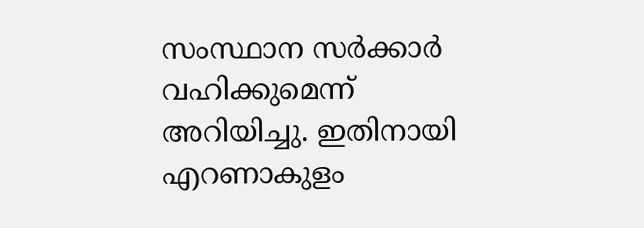സംസ്ഥാന സർക്കാർ വഹിക്കുമെന്ന് അറിയിച്ചു. ഇതിനായി എറണാകുളം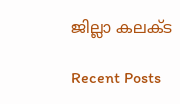ജില്ലാ കലക്ട

Recent Posts